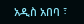አዲስ አበባ ፣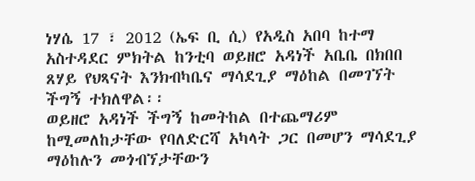ነሃሴ 17 ፣ 2012 (ኤፍ ቢ ሲ) የአዲስ አበባ ከተማ አስተዳደር ምክትል ከንቲባ ወይዘሮ አዳነች አቤቤ በክበበ ጸሃይ የህጻናት እንክብካቤና ማሳደጊያ ማዕከል በመገኘት ችግኝ ተክለዋል፡፡
ወይዘሮ አዳነች ችግኝ ከመትከል በተጨማሪም ከሚመለከታቸው የባለድርሻ አካላት ጋር በመሆን ማሳደጊያ ማዕከሉን መጎብኘታቸውን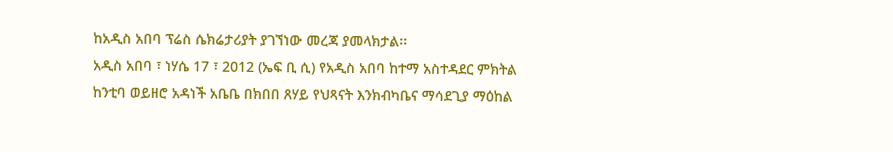ከአዲስ አበባ ፕሬስ ሴክሬታሪያት ያገኘነው መረጃ ያመላክታል፡፡
አዲስ አበባ ፣ ነሃሴ 17 ፣ 2012 (ኤፍ ቢ ሲ) የአዲስ አበባ ከተማ አስተዳደር ምክትል ከንቲባ ወይዘሮ አዳነች አቤቤ በክበበ ጸሃይ የህጻናት እንክብካቤና ማሳደጊያ ማዕከል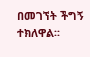በመገኘት ችግኝ ተክለዋል፡፡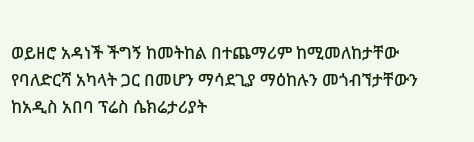ወይዘሮ አዳነች ችግኝ ከመትከል በተጨማሪም ከሚመለከታቸው የባለድርሻ አካላት ጋር በመሆን ማሳደጊያ ማዕከሉን መጎብኘታቸውን ከአዲስ አበባ ፕሬስ ሴክሬታሪያት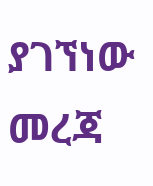ያገኘነው መረጃ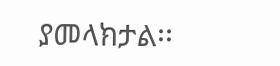ያመላክታል፡፡